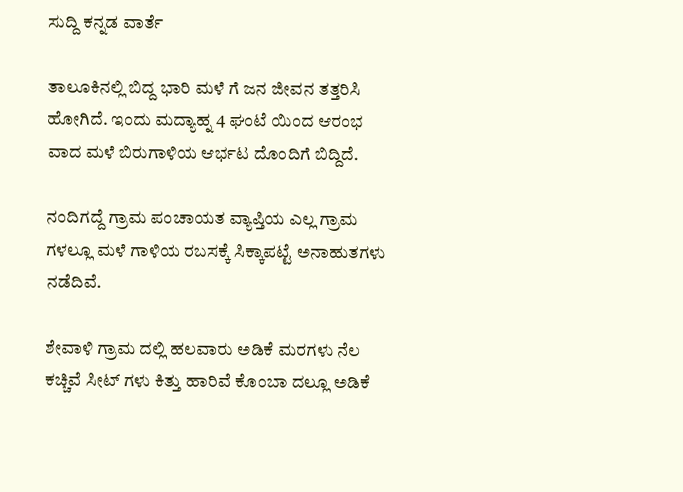ಸುದ್ದಿ ಕನ್ನಡ ವಾರ್ತೆ

ತಾಲೂಕಿನಲ್ಲಿ ಬಿದ್ದ ಭಾರಿ ಮಳೆ ಗೆ ಜನ ಜೀವನ ತತ್ತರಿಸಿ ಹೋಗಿದೆ. ಇಂದು ಮದ್ಯಾಹ್ನ 4 ಘಂಟೆ ಯಿಂದ ಆರಂಭ ವಾದ ಮಳೆ ಬಿರುಗಾಳಿಯ ಆರ್ಭಟ ದೊಂದಿಗೆ ಬಿದ್ದಿದೆ.

ನಂದಿಗದ್ದೆ ಗ್ರಾಮ ಪಂಚಾಯತ ವ್ಯಾಪ್ತಿಯ ಎಲ್ಲ ಗ್ರಾಮ ಗಳಲ್ಲೂ ಮಳೆ ಗಾಳಿಯ ರಬಸಕ್ಕೆ ಸಿಕ್ಕಾಪಟ್ಟೆ ಅನಾಹುತಗಳು ನಡೆದಿವೆ.

ಶೇವಾಳಿ ಗ್ರಾಮ ದಲ್ಲಿ ಹಲವಾರು ಅಡಿಕೆ ಮರಗಳು ನೆಲ ಕಚ್ಚಿವೆ ಸೀಟ್ ಗಳು ಕಿತ್ತು ಹಾರಿವೆ ಕೊಂಬಾ ದಲ್ಲೂ ಅಡಿಕೆ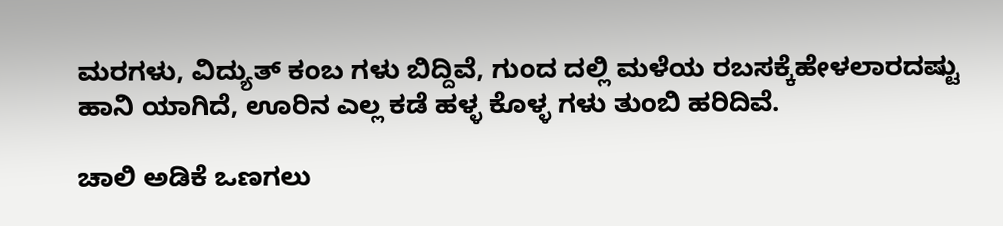ಮರಗಳು, ವಿದ್ಯುತ್ ಕಂಬ ಗಳು ಬಿದ್ದಿವೆ, ಗುಂದ ದಲ್ಲಿ ಮಳೆಯ ರಬಸಕ್ಕೆಹೇಳಲಾರದಷ್ಟು ಹಾನಿ ಯಾಗಿದೆ, ಊರಿನ ಎಲ್ಲ ಕಡೆ ಹಳ್ಳ ಕೊಳ್ಳ ಗಳು ತುಂಬಿ ಹರಿದಿವೆ.

ಚಾಲಿ ಅಡಿಕೆ ಒಣಗಲು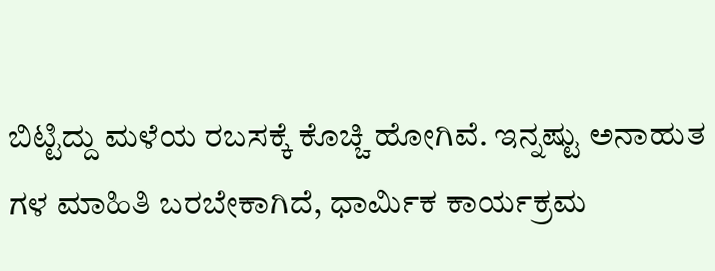ಬಿಟ್ಟಿದ್ದು ಮಳೆಯ ರಬಸಕ್ಕೆ ಕೊಚ್ಚಿ ಹೋಗಿವೆ. ಇನ್ನಷ್ಟು ಅನಾಹುತ ಗಳ ಮಾಹಿತಿ ಬರಬೇಕಾಗಿದೆ, ಧಾರ್ಮಿಕ ಕಾರ್ಯಕ್ರಮ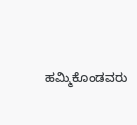ಹಮ್ಮಿಕೊಂಡವರು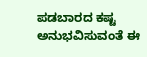ಪಡಬಾರದ ಕಷ್ಟ ಅನುಭವಿಸುವಂತೆ ಈ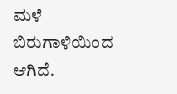ಮಳೆ ಬಿರುಗಾಳಿಯಿಂದ ಆಗಿದೆ.